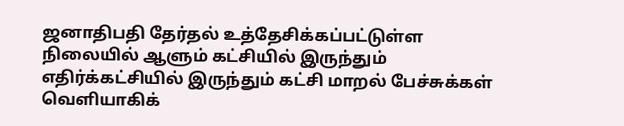ஜனாதிபதி தேர்தல் உத்தேசிக்கப்பட்டுள்ள நிலையில் ஆளும் கட்சியில் இருந்தும் எதிர்க்கட்சியில் இருந்தும் கட்சி மாறல் பேச்சுக்கள் வெளியாகிக்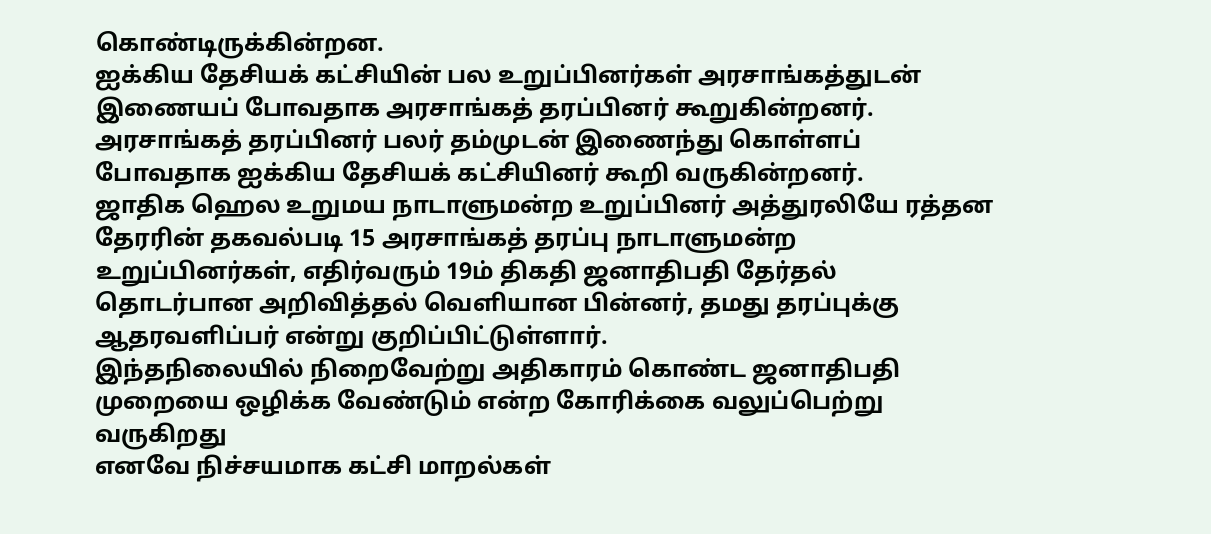கொண்டிருக்கின்றன.
ஐக்கிய தேசியக் கட்சியின் பல உறுப்பினர்கள் அரசாங்கத்துடன் இணையப் போவதாக அரசாங்கத் தரப்பினர் கூறுகின்றனர்.
அரசாங்கத் தரப்பினர் பலர் தம்முடன் இணைந்து கொள்ளப் போவதாக ஐக்கிய தேசியக் கட்சியினர் கூறி வருகின்றனர்.
ஜாதிக ஹெல உறுமய நாடாளுமன்ற உறுப்பினர் அத்துரலியே ரத்தன தேரரின் தகவல்படி 15 அரசாங்கத் தரப்பு நாடாளுமன்ற உறுப்பினர்கள், எதிர்வரும் 19ம் திகதி ஜனாதிபதி தேர்தல் தொடர்பான அறிவித்தல் வெளியான பின்னர், தமது தரப்புக்கு ஆதரவளிப்பர் என்று குறிப்பிட்டுள்ளார்.
இந்தநிலையில் நிறைவேற்று அதிகாரம் கொண்ட ஜனாதிபதி முறையை ஒழிக்க வேண்டும் என்ற கோரிக்கை வலுப்பெற்று வருகிறது
எனவே நிச்சயமாக கட்சி மாறல்கள்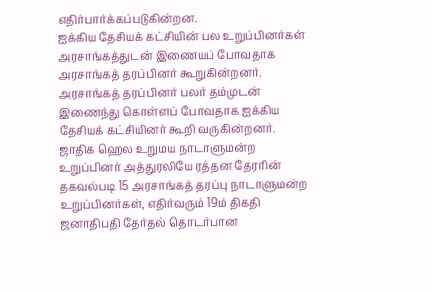எதிர்பார்க்கப்படுகின்றன.
ஐக்கிய தேசியக் கட்சியின் பல உறுப்பினர்கள் அரசாங்கத்துடன் இணையப் போவதாக அரசாங்கத் தரப்பினர் கூறுகின்றனர்.
அரசாங்கத் தரப்பினர் பலர் தம்முடன் இணைந்து கொள்ளப் போவதாக ஐக்கிய தேசியக் கட்சியினர் கூறி வருகின்றனர்.
ஜாதிக ஹெல உறுமய நாடாளுமன்ற உறுப்பினர் அத்துரலியே ரத்தன தேரரின் தகவல்படி 15 அரசாங்கத் தரப்பு நாடாளுமன்ற உறுப்பினர்கள், எதிர்வரும் 19ம் திகதி ஜனாதிபதி தேர்தல் தொடர்பான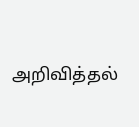அறிவித்தல்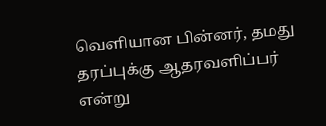வெளியான பின்னர், தமது தரப்புக்கு ஆதரவளிப்பர் என்று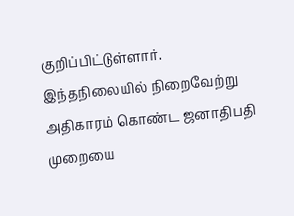குறிப்பிட்டுள்ளார்.
இந்தநிலையில் நிறைவேற்று அதிகாரம் கொண்ட ஜனாதிபதி முறையை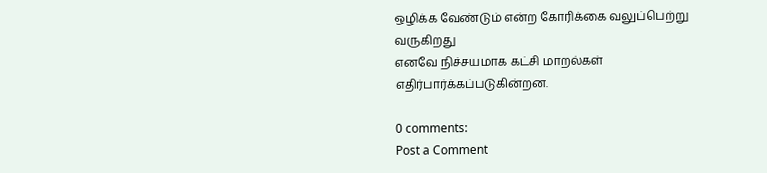ஒழிக்க வேண்டும் என்ற கோரிக்கை வலுப்பெற்று வருகிறது
எனவே நிச்சயமாக கட்சி மாறல்கள் எதிர்பார்க்கப்படுகின்றன.

0 comments:
Post a Comment